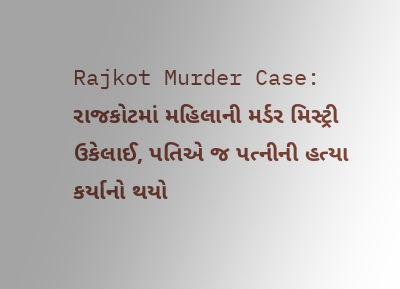Rajkot Murder Case: રાજકોટમાં મહિલાની મર્ડર મિસ્ટ્રી ઉકેલાઈ, પતિએ જ પત્નીની હત્યા કર્યાનો થયો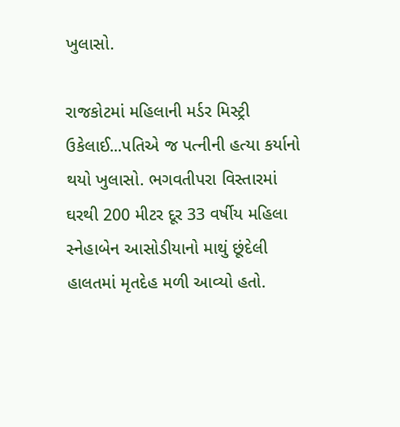ખુલાસો.

રાજકોટમાં મહિલાની મર્ડર મિસ્ટ્રી ઉકેલાઈ...પતિએ જ પત્નીની હત્યા કર્યાનો થયો ખુલાસો. ભગવતીપરા વિસ્તારમાં ઘરથી 200 મીટર દૂર 33 વર્ષીય મહિલા સ્નેહાબેન આસોડીયાનો માથું છૂંદેલી હાલતમાં મૃતદેહ મળી આવ્યો હતો.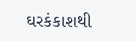ઘરકંકાશથી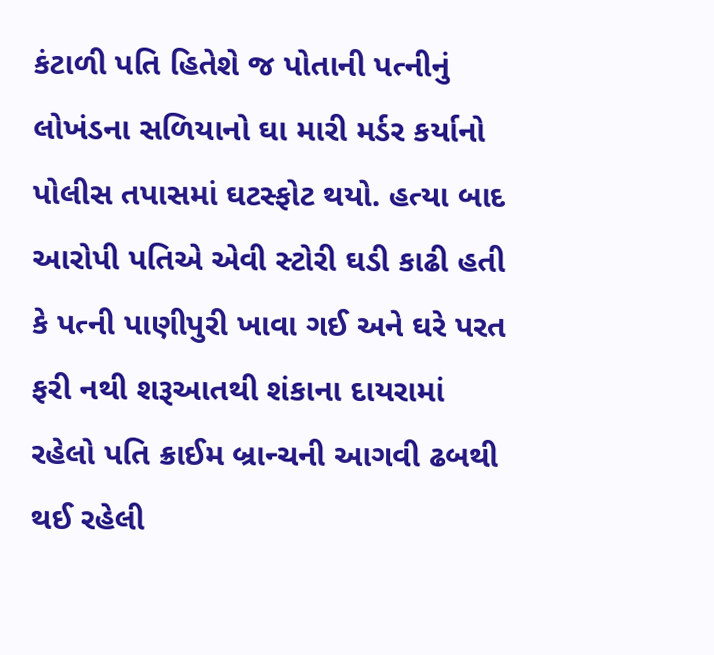કંટાળી પતિ હિતેશે જ પોતાની પત્નીનું લોખંડના સળિયાનો ઘા મારી મર્ડર કર્યાનો પોલીસ તપાસમાં ઘટસ્ફોટ થયો. હત્યા બાદ આરોપી પતિએ એવી સ્ટોરી ઘડી કાઢી હતી કે પત્ની પાણીપુરી ખાવા ગઈ અને ઘરે પરત ફરી નથી શરૂઆતથી શંકાના દાયરામાં રહેલો પતિ ક્રાઈમ બ્રાન્ચની આગવી ઢબથી થઈ રહેલી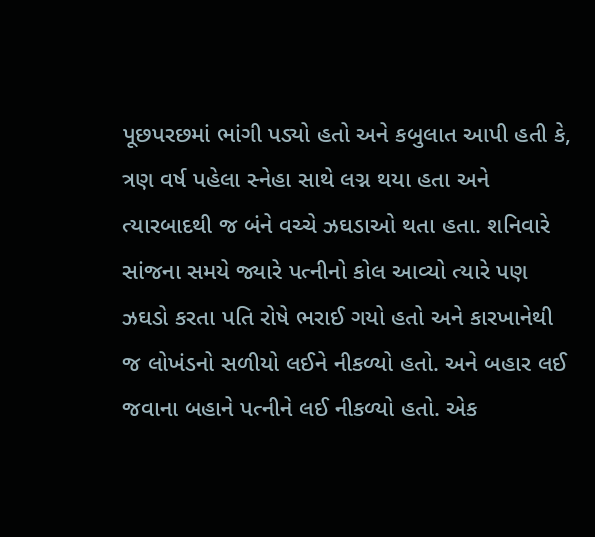પૂછપરછમાં ભાંગી પડ્યો હતો અને કબુલાત આપી હતી કે, ત્રણ વર્ષ પહેલા સ્નેહા સાથે લગ્ન થયા હતા અને ત્યારબાદથી જ બંને વચ્ચે ઝઘડાઓ થતા હતા. શનિવારે સાંજના સમયે જ્યારે પત્નીનો કોલ આવ્યો ત્યારે પણ ઝઘડો કરતા પતિ રોષે ભરાઈ ગયો હતો અને કારખાનેથી જ લોખંડનો સળીયો લઈને નીકળ્યો હતો. અને બહાર લઈ જવાના બહાને પત્નીને લઈ નીકળ્યો હતો. એક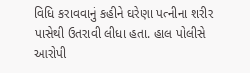વિધિ કરાવવાનું કહીને ઘરેણા પત્નીના શરીર પાસેથી ઉતરાવી લીધા હતા. હાલ પોલીસે આરોપી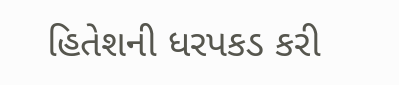હિતેશની ધરપકડ કરી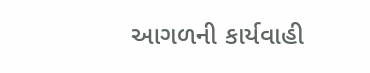આગળની કાર્યવાહી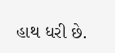હાથ ધરી છે.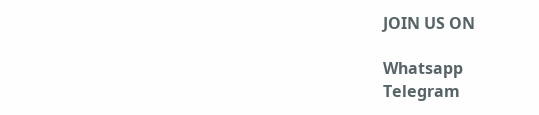JOIN US ON

Whatsapp
Telegram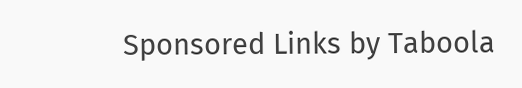Sponsored Links by Taboola